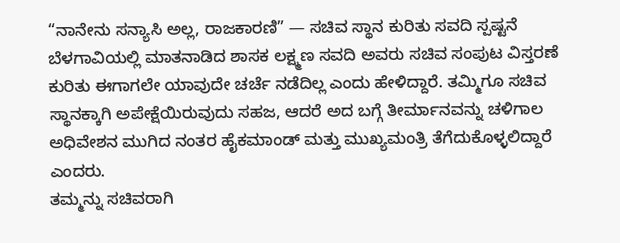“ನಾನೇನು ಸನ್ಯಾಸಿ ಅಲ್ಲ, ರಾಜಕಾರಣಿ” — ಸಚಿವ ಸ್ಥಾನ ಕುರಿತು ಸವದಿ ಸ್ಪಷ್ಟನೆ
ಬೆಳಗಾವಿಯಲ್ಲಿ ಮಾತನಾಡಿದ ಶಾಸಕ ಲಕ್ಷ್ಮಣ ಸವದಿ ಅವರು ಸಚಿವ ಸಂಪುಟ ವಿಸ್ತರಣೆ ಕುರಿತು ಈಗಾಗಲೇ ಯಾವುದೇ ಚರ್ಚೆ ನಡೆದಿಲ್ಲ ಎಂದು ಹೇಳಿದ್ದಾರೆ. ತಮ್ಮಿಗೂ ಸಚಿವ ಸ್ಥಾನಕ್ಕಾಗಿ ಅಪೇಕ್ಷೆಯಿರುವುದು ಸಹಜ, ಆದರೆ ಅದ ಬಗ್ಗೆ ತೀರ್ಮಾನವನ್ನು ಚಳಿಗಾಲ ಅಧಿವೇಶನ ಮುಗಿದ ನಂತರ ಹೈಕಮಾಂಡ್ ಮತ್ತು ಮುಖ್ಯಮಂತ್ರಿ ತೆಗೆದುಕೊಳ್ಳಲಿದ್ದಾರೆ ಎಂದರು.
ತಮ್ಮನ್ನು ಸಚಿವರಾಗಿ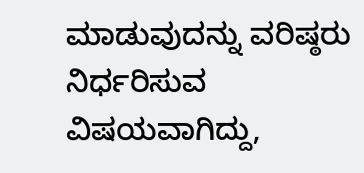ಮಾಡುವುದನ್ನು ವರಿಷ್ಠರು ನಿರ್ಧರಿಸುವ ವಿಷಯವಾಗಿದ್ದು,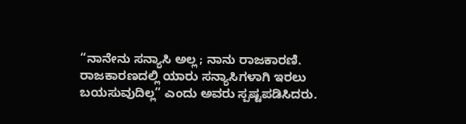“ನಾನೇನು ಸನ್ಯಾಸಿ ಅಲ್ಲ; ನಾನು ರಾಜಕಾರಣಿ. ರಾಜಕಾರಣದಲ್ಲಿ ಯಾರು ಸನ್ಯಾಸಿಗಳಾಗಿ ಇರಲು ಬಯಸುವುದಿಲ್ಲ” ಎಂದು ಅವರು ಸ್ಪಷ್ಟಪಡಿಸಿದರು.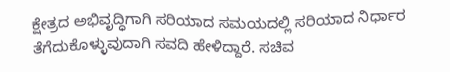ಕ್ಷೇತ್ರದ ಅಭಿವೃದ್ಧಿಗಾಗಿ ಸರಿಯಾದ ಸಮಯದಲ್ಲಿ ಸರಿಯಾದ ನಿರ್ಧಾರ ತೆಗೆದುಕೊಳ್ಳುವುದಾಗಿ ಸವದಿ ಹೇಳಿದ್ದಾರೆ. ಸಚಿವ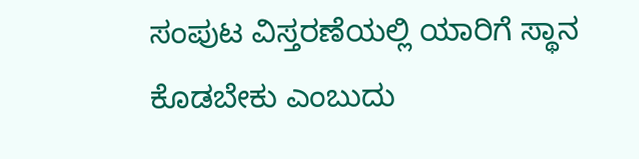ಸಂಪುಟ ವಿಸ್ತರಣೆಯಲ್ಲಿ ಯಾರಿಗೆ ಸ್ಥಾನ ಕೊಡಬೇಕು ಎಂಬುದು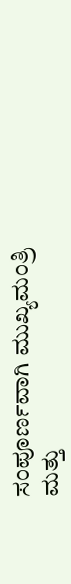ಸಂಪೂರ್ಣವಾಗಿ ಮುಖ್ಯಮಂತ್ರಿ ಮತ್ತು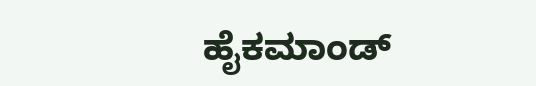ಹೈಕಮಾಂಡ್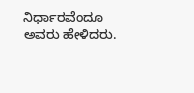ನಿರ್ಧಾರವೆಂದೂ ಅವರು ಹೇಳಿದರು.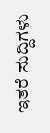ಇತರೆ ಸುದ್ದಿಗಳು